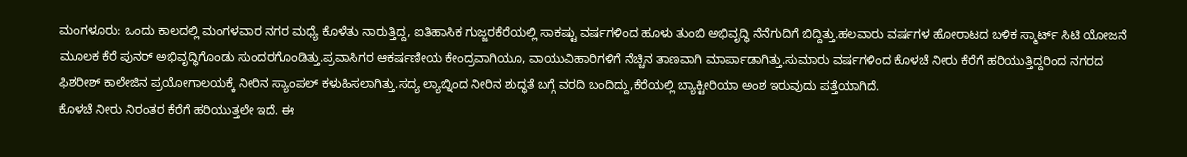ಮಂಗಳೂರು: ಒಂದು ಕಾಲದಲ್ಲಿ ಮಂಗಳವಾರ ನಗರ ಮಧ್ಯೆ ಕೊಳೆತು ನಾರುತ್ತಿದ್ದ, ಐತಿಹಾಸಿಕ ಗುಜ್ಜರಕೆರೆಯಲ್ಲಿ ಸಾಕಷ್ಟು ವರ್ಷಗಳಿಂದ ಹೂಳು ತುಂಬಿ ಅಭಿವೃದ್ಧಿ ನೆನೆಗುದಿಗೆ ಬಿದ್ದಿತ್ತು.ಹಲವಾರು ವರ್ಷಗಳ ಹೋರಾಟದ ಬಳಿಕ ಸ್ಮಾರ್ಟ್ ಸಿಟಿ ಯೋಜನೆ ಮೂಲಕ ಕೆರೆ ಪುನರ್ ಅಭಿವೃದ್ಧಿಗೊಂಡು ಸುಂದರಗೊಂಡಿತ್ತು.ಪ್ರವಾಸಿಗರ ಆಕರ್ಷಣೀಯ ಕೇಂದ್ರವಾಗಿಯೂ, ವಾಯುವಿಹಾರಿಗಳಿಗೆ ನೆಚ್ಚಿನ ತಾಣವಾಗಿ ಮಾರ್ಪಾಡಾಗಿತ್ತು.ಸುಮಾರು ವರ್ಷಗಳಿಂದ ಕೊಳಚೆ ನೀರು ಕೆರೆಗೆ ಹರಿಯುತ್ತಿದ್ದರಿಂದ ನಗರದ ಫಿಶರೀಶ್ ಕಾಲೇಜಿನ ಪ್ರಯೋಗಾಲಯಕ್ಕೆ ನೀರಿನ ಸ್ಯಾಂಪಲ್ ಕಳುಹಿಸಲಾಗಿತ್ತು.ಸದ್ಯ ಲ್ಯಾಬ್ನಿಂದ ನೀರಿನ ಶುದ್ಧತೆ ಬಗ್ಗೆ ವರದಿ ಬಂದಿದ್ದು,ಕೆರೆಯಲ್ಲಿ ಬ್ಯಾಕ್ಟೀರಿಯಾ ಅಂಶ ಇರುವುದು ಪತ್ತೆಯಾಗಿದೆ.
ಕೊಳಚೆ ನೀರು ನಿರಂತರ ಕೆರೆಗೆ ಹರಿಯುತ್ತಲೇ ಇದೆ. ಈ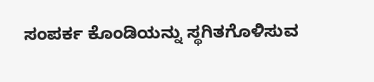ಸಂಪರ್ಕ ಕೊಂಡಿಯನ್ನು ಸ್ಥಗಿತಗೊಳಿಸುವ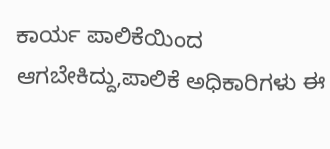ಕಾರ್ಯ ಪಾಲಿಕೆಯಿಂದ ಆಗಬೇಕಿದ್ದು,ಪಾಲಿಕೆ ಅಧಿಕಾರಿಗಳು ಈ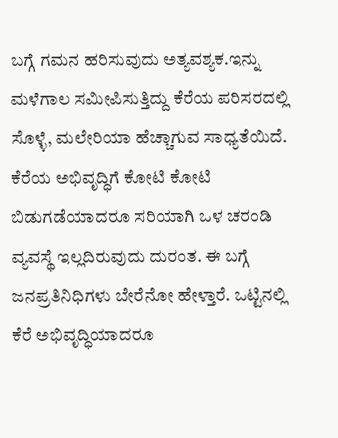ಬಗ್ಗೆ ಗಮನ ಹರಿಸುವುದು ಅತ್ಯವಶ್ಯಕ.ಇನ್ನು ಮಳೆಗಾಲ ಸಮೀಪಿಸುತ್ತಿದ್ದು ಕೆರೆಯ ಪರಿಸರದಲ್ಲಿ ಸೊಳ್ಳೆ, ಮಲೇರಿಯಾ ಹೆಚ್ಚಾಗುವ ಸಾಧ್ಯತೆಯಿದೆ. ಕೆರೆಯ ಅಭಿವೃದ್ಧಿಗೆ ಕೋಟಿ ಕೋಟಿ ಬಿಡುಗಡೆಯಾದರೂ ಸರಿಯಾಗಿ ಒಳ ಚರಂಡಿ ವ್ಯವಸ್ಥೆ ಇಲ್ಲದಿರುವುದು ದುರಂತ. ಈ ಬಗ್ಗೆ ಜನಪ್ರತಿನಿಧಿಗಳು ಬೇರೆನೋ ಹೇಳ್ತಾರೆ. ಒಟ್ಟಿನಲ್ಲಿ ಕೆರೆ ಅಭಿವೃದ್ಧಿಯಾದರೂ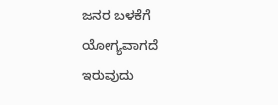ಜನರ ಬಳಕೆಗೆ ಯೋಗ್ಯವಾಗದೆ ಇರುವುದು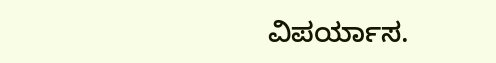ವಿಪರ್ಯಾಸ.